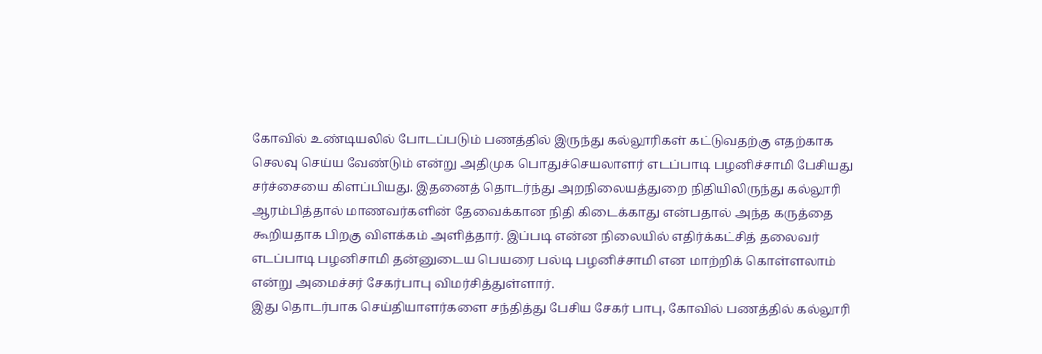கோவில் உண்டியலில் போடப்படும் பணத்தில் இருந்து கல்லூரிகள் கட்டுவதற்கு எதற்காக செலவு செய்ய வேண்டும் என்று அதிமுக பொதுச்செயலாளர் எடப்பாடி பழனிச்சாமி பேசியது சர்ச்சையை கிளப்பியது. இதனைத் தொடர்ந்து அறநிலையத்துறை நிதியிலிருந்து கல்லூரி ஆரம்பித்தால் மாணவர்களின் தேவைக்கான நிதி கிடைக்காது என்பதால் அந்த கருத்தை கூறியதாக பிறகு விளக்கம் அளித்தார். இப்படி என்ன நிலையில் எதிர்க்கட்சித் தலைவர் எடப்பாடி பழனிசாமி தன்னுடைய பெயரை பல்டி பழனிச்சாமி என மாற்றிக் கொள்ளலாம் என்று அமைச்சர் சேகர்பாபு விமர்சித்துள்ளார்.
இது தொடர்பாக செய்தியாளர்களை சந்தித்து பேசிய சேகர் பாபு, கோவில் பணத்தில் கல்லூரி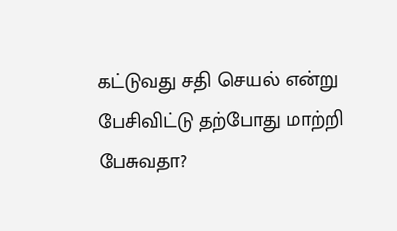கட்டுவது சதி செயல் என்று பேசிவிட்டு தற்போது மாற்றி பேசுவதா?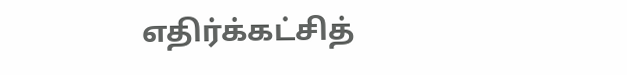எதிர்க்கட்சித்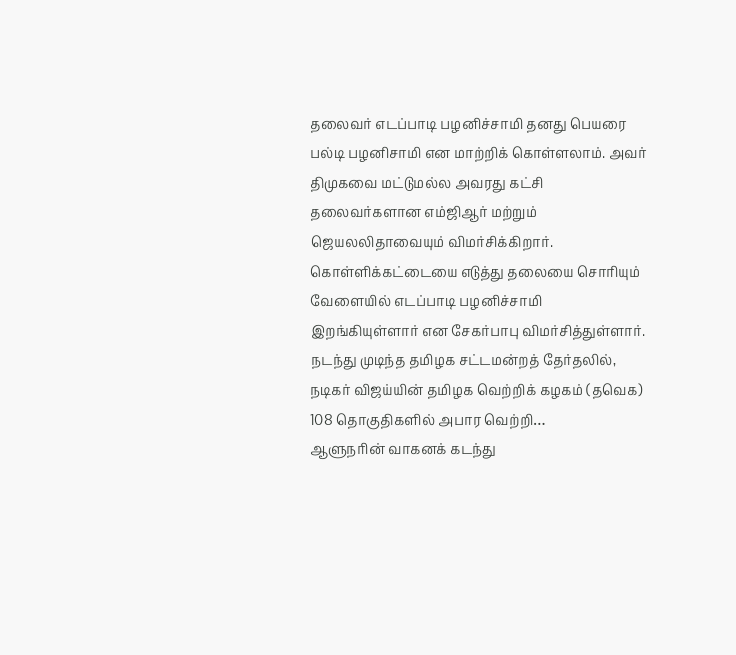தலைவர் எடப்பாடி பழனிச்சாமி தனது பெயரை பல்டி பழனிசாமி என மாற்றிக் கொள்ளலாம். அவர் திமுகவை மட்டுமல்ல அவரது கட்சி தலைவர்களான எம்ஜிஆர் மற்றும் ஜெயலலிதாவையும் விமர்சிக்கிறார். கொள்ளிக்கட்டையை எடுத்து தலையை சொரியும் வேளையில் எடப்பாடி பழனிச்சாமி இறங்கியுள்ளார் என சேகர்பாபு விமர்சித்துள்ளார்.
நடந்து முடிந்த தமிழக சட்டமன்றத் தேர்தலில், நடிகர் விஜய்யின் தமிழக வெற்றிக் கழகம் (தவெக) 108 தொகுதிகளில் அபார வெற்றி…
ஆளுநரின் வாகனக் கடந்து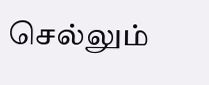செல்லும்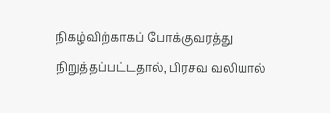நிகழ்விற்காகப் போக்குவரத்து நிறுத்தப்பட்டதால், பிரசவ வலியால்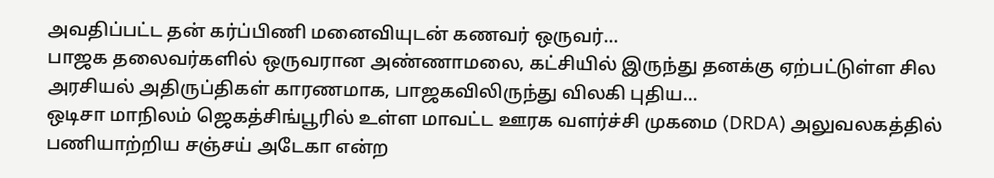அவதிப்பட்ட தன் கர்ப்பிணி மனைவியுடன் கணவர் ஒருவர்…
பாஜக தலைவர்களில் ஒருவரான அண்ணாமலை, கட்சியில் இருந்து தனக்கு ஏற்பட்டுள்ள சில அரசியல் அதிருப்திகள் காரணமாக, பாஜகவிலிருந்து விலகி புதிய…
ஒடிசா மாநிலம் ஜெகத்சிங்பூரில் உள்ள மாவட்ட ஊரக வளர்ச்சி முகமை (DRDA) அலுவலகத்தில் பணியாற்றிய சஞ்சய் அடேகா என்ற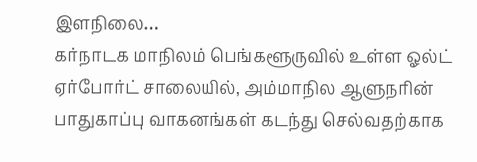இளநிலை…
கர்நாடக மாநிலம் பெங்களூருவில் உள்ள ஓல்ட் ஏர்போர்ட் சாலையில், அம்மாநில ஆளுநரின் பாதுகாப்பு வாகனங்கள் கடந்து செல்வதற்காக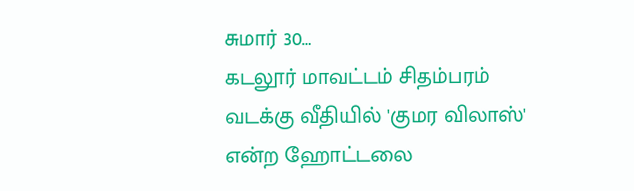சுமார் 30…
கடலூர் மாவட்டம் சிதம்பரம் வடக்கு வீதியில் 'குமர விலாஸ்' என்ற ஹோட்டலை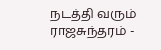நடத்தி வரும் ராஜசுந்தரம் -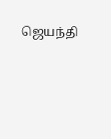ஜெயந்தி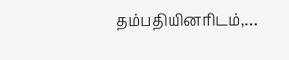தம்பதியினரிடம்,…